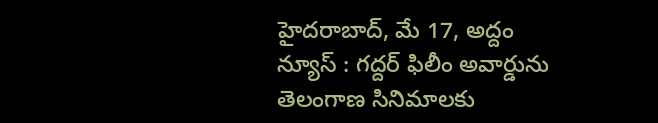హైదరాబాద్, మే 17, అద్దం న్యూస్ : గద్దర్ ఫిలీం అవార్డును తెలంగాణ సినిమాలకు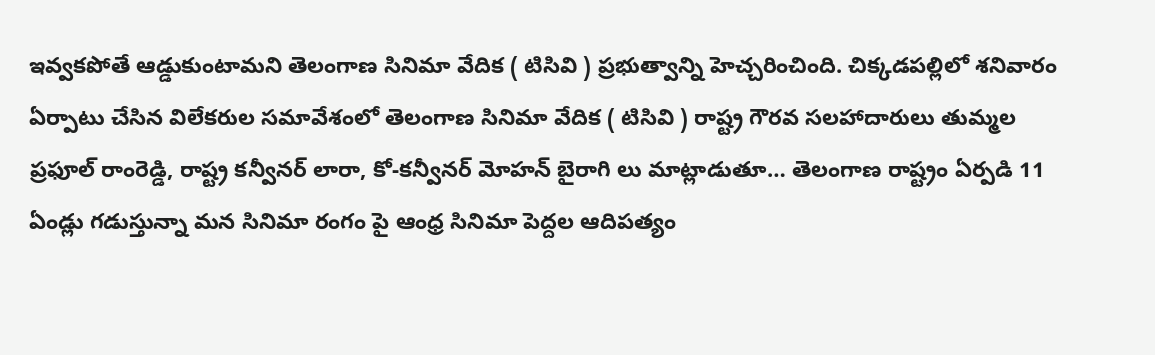ఇవ్వకపోతే ఆడ్డుకుంటామని తెలంగాణ సినిమా వేదిక ( టిసివి ) ప్రభుత్వాన్ని హెచ్చరించింది. చిక్కడపల్లిలో శనివారం ఏర్పాటు చేసిన విలేకరుల సమావేశంలో తెలంగాణ సినిమా వేదిక ( టిసివి ) రాష్ట్ర గౌరవ సలహాదారులు తుమ్మల ప్రఫూల్ రాంరెడ్డి, రాష్ట్ర కన్వీనర్ లారా, కో-కన్వీనర్ మోహన్ బైరాగి లు మాట్లాడుతూ… తెలంగాణ రాష్ట్రం ఏర్పడి 11 ఏండ్లు గడుస్తున్నా మన సినిమా రంగం పై ఆంధ్ర సినిమా పెద్దల ఆదిపత్యం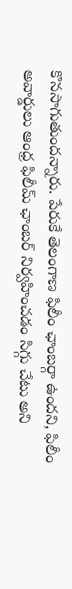కొనసాగుతుందన్నారు. పేరుకే తెలంగాణ ఫిలీం ఛాంబర్గా ఉందని, ఫిలీం అవార్డులు ఆంధ్ర ఫిలీమ్ ఛాంబర్ నిర్వహించడం సిగ్గు చేటు అని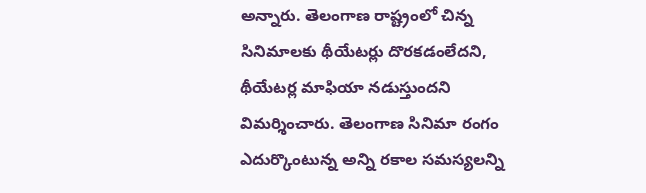అన్నారు. తెలంగాణ రాష్ట్రంలో చిన్న సినిమాలకు థీయేటర్లు దొరకడంలేదని, థీయేటర్ల మాఫియా నడుస్తుందని విమర్శించారు. తెలంగాణ సినిమా రంగం ఎదుర్కొంటున్న అన్ని రకాల సమస్యలన్ని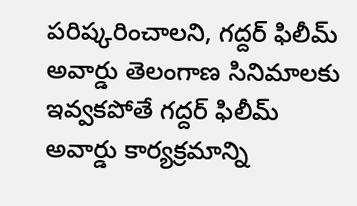పరిష్కరించాలని, గద్దర్ ఫిలీమ్ అవార్డు తెలంగాణ సినిమాలకు ఇవ్వకపోతే గద్దర్ ఫిలీమ్ అవార్డు కార్యక్రమాన్ని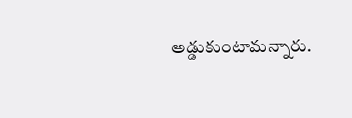అడ్డుకుంటామన్నారు.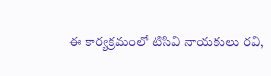ఈ కార్యక్రమంలో టిసివి నాయకులు రవి,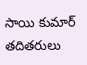సాయి కుమార్ తదితరులు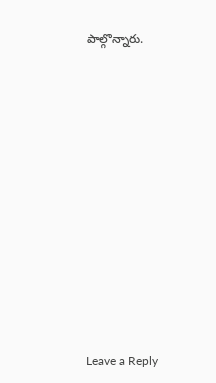పాల్గొన్నారు.













Leave a Reply